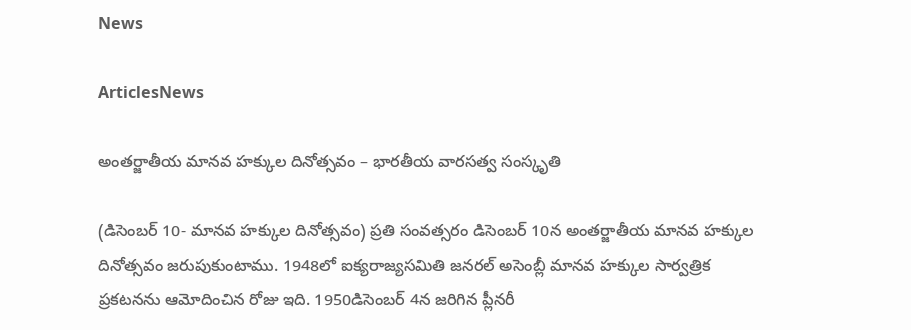News

ArticlesNews

అంతర్జాతీయ మానవ హక్కుల దినోత్సవం – భారతీయ వారసత్వ సంస్కృతి

(డిసెంబర్ 10- మానవ హక్కుల దినోత్సవం) ప్రతి సంవత్సరం డిసెంబర్ 10న అంతర్జాతీయ మానవ హక్కుల దినోత్సవం జరుపుకుంటాము. 1948లో ఐక్యరాజ్యసమితి జనరల్ అసెంబ్లీ మానవ హక్కుల సార్వత్రిక ప్రకటనను ఆమోదించిన రోజు ఇది. 1950డిసెంబర్ 4న జరిగిన ప్లీనరీ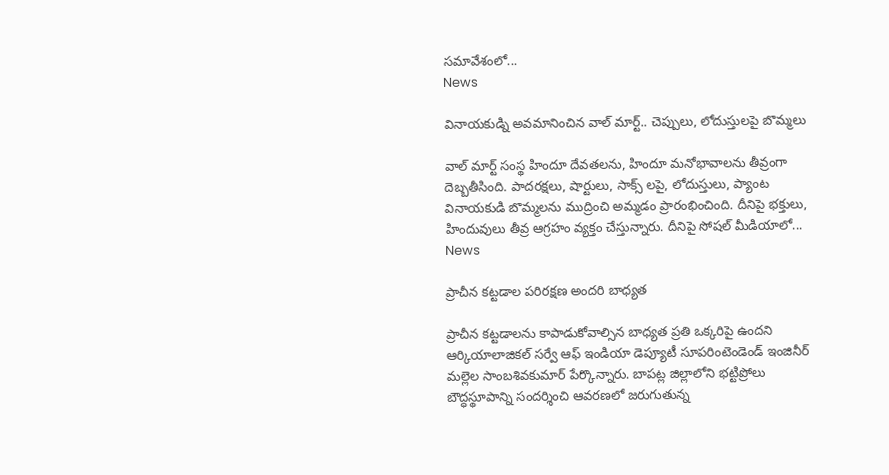సమావేశంలో...
News

వినాయకుడ్ని అవమానించిన వాల్ మార్ట్.. చెప్పులు, లోదుస్తులపై బొమ్మలు

వాల్ మార్ట్ సంస్థ హిందూ దేవతలను, హిందూ మనోభావాలను తీవ్రంగా దెబ్బతీసింది. పాదరక్షలు, షార్టులు, సాక్స్ లపై, లోదుస్తులు, ప్యాంట వినాయకుడి బొమ్మలను ముద్రించి అమ్మడం ప్రారంభించింది. దీనిపై భక్తులు, హిందువులు తీవ్ర ఆగ్రహం వ్యక్తం చేస్తున్నారు. దీనిపై సోషల్ మీడియాలో...
News

ప్రాచీన కట్టడాల పరిరక్షణ అందరి బాధ్యత

ప్రాచీన కట్టడాలను కాపాడుకోవాల్సిన బాధ్యత ప్రతి ఒక్కరిపై ఉందని ఆర్కియాలాజికల్‌ సర్వే ఆఫ్‌ ఇండియా డెప్యూటీ సూపరింటెండెండ్‌ ఇంజినీర్‌ మల్లెల సాంబశివకుమార్‌ పేర్కొన్నారు. బాపట్ల జిల్లాలోని భట్టిప్రోలు బౌద్ధస్థూపాన్ని సందర్శించి ఆవరణలో జరుగుతున్న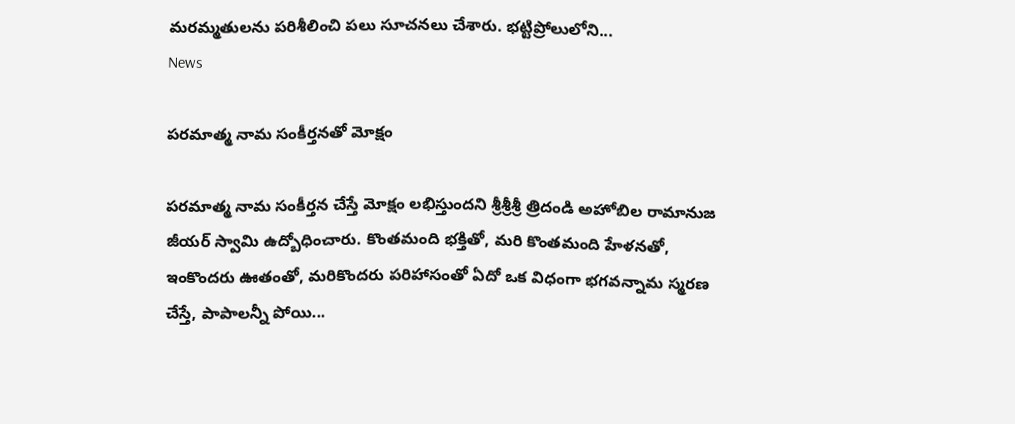మరమ్మతులను పరిశీలించి పలు సూచనలు చేశారు. భట్టిప్రోలులోని...
News

పరమాత్మ నామ సంకీర్తనతో మోక్షం

పరమాత్మ నామ సంకీర్తన చేస్తే మోక్షం లభిస్తుందని శ్రీశ్రీశ్రీ త్రిదండి అహోబిల రామానుజ జీయర్‌ స్వామి ఉద్బోధించారు. కొంతమంది భక్తితో, మరి కొంతమంది హేళనతో, ఇంకొందరు ఊతంతో, మరికొందరు పరిహాసంతో ఏదో ఒక విధంగా భగవన్నామ స్మరణ చేస్తే, పాపాలన్నీ పోయి...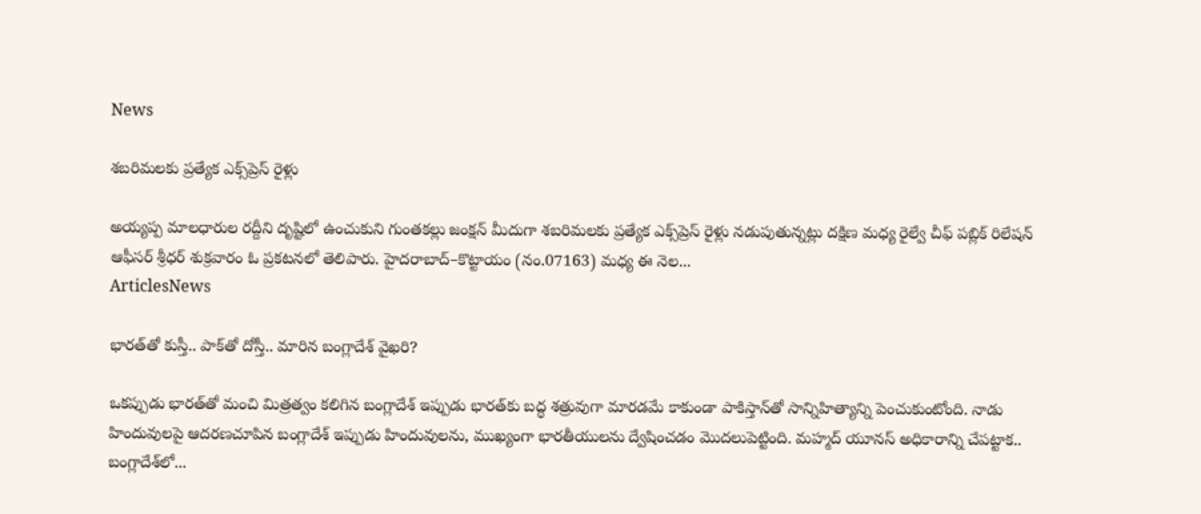News

శబరిమలకు ప్రత్యేక ఎక్స్‌ప్రెస్‌ రైళ్లు

అయ్యప్ప మాలధారుల రద్దీని దృష్టిలో ఉంచుకుని గుంతకల్లు జంక్షన్‌ మీదుగా శబరిమలకు ప్రత్యేక ఎక్స్‌ప్రెస్‌ రైళ్లు నడుపుతున్నట్లు దక్షిణ మధ్య రైల్వే చీఫ్‌ పబ్లిక్‌ రిలేషన్‌ ఆఫీసర్‌ శ్రీధర్‌ శుక్రవారం ఓ ప్రకటనలో తెలిపారు. హైదరాబాద్‌–కొట్టాయం (నం.07163) మధ్య ఈ నెల...
ArticlesNews

భారత్‌తో కుస్తీ.. పాక్‌తో దోస్తీ.. మారిన బంగ్లాదేశ్‌ వైఖరి?

ఒకప్పుడు భారత్‌తో మంచి మిత్రత్వం కలిగిన బంగ్లాదేశ్ ఇప్పుడు భారత్‌కు బద్ధ శత్రువుగా మారడమే కాకుండా పాకిస్తాన్‌తో సాన్నిహిత్యాన్ని పెంచుకుంటోంది. నాడు హిందువులపై ఆదరణచూపిన బంగ్లాదేశ్ ఇప్పుడు హిందువులను, ముఖ్యంగా భారతీయులను ద్వేషించడం మొదలుపెట్టింది. మహ్మద్ యూనస్ అధికారాన్ని చేపట్టాక.. బంగ్లాదేశ్‌లో...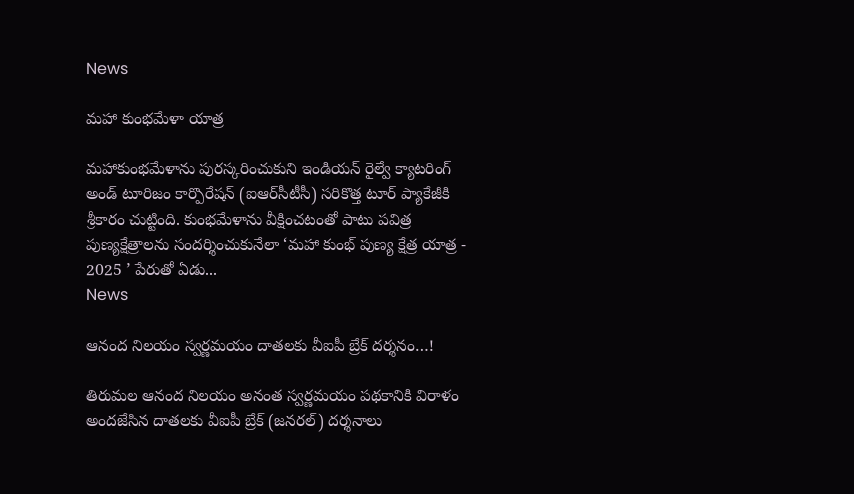News

మహా కుంభమేళా యాత్ర

మహాకుంభమేళాను పురస్కరించుకుని ఇండియన్‌ రైల్వే క్యాటరింగ్‌ అండ్‌ టూరిజం కార్పొరేషన్‌ (ఐఆర్‌సీటీసీ) సరికొత్త టూర్‌ ప్యాకేజీకి శ్రీకారం చుట్టింది. కుంభమేళాను వీక్షించటంతో పాటు పవిత్ర పుణ్యక్షేత్రాలను సందర్శించుకునేలా ‘మహా కుంభ్‌ పుణ్య క్షేత్ర యాత్ర - 2025 ’ పేరుతో ఏడు...
News

ఆనంద నిలయం స్వర్ణమయం దాతలకు వీఐపీ బ్రేక్ దర్శనం…!

తిరుమల ఆనంద నిలయం అనంత స్వర్ణమయం పథకానికి విరాళం అందజేసిన దాతలకు వీఐపీ బ్రేక్ (జనరల్) దర్శనాలు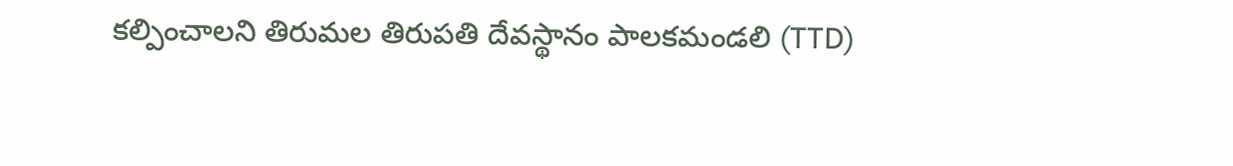కల్పించాలని తిరుమల తిరుపతి దేవస్థానం పాలకమండలి (TTD)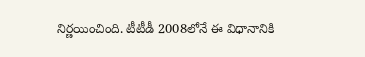నిర్ణయించింది. టీటీడీ 2008లోనే ఈ విధానానికి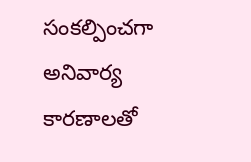సంకల్పించగా అనివార్య కారణాలతో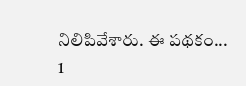నిలిపివేశారు. ఈ పథకం...
1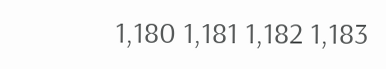1,180 1,181 1,182 1,183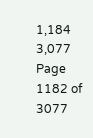1,184 3,077
Page 1182 of 3077